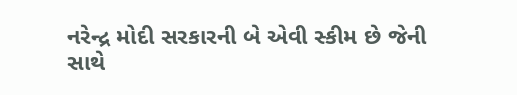નરેન્દ્ર મોદી સરકારની બે એવી સ્કીમ છે જેની સાથે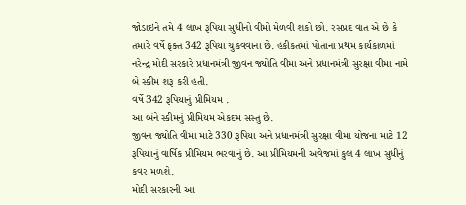જોડાઇને તમે 4 લાખ રૂપિયા સુધીનો વીમો મેળવી શકો છો. રસપ્રદ વાત એ છે કે તમારે વર્ષે ફક્ત 342 રૂપિયા ચુકવવાના છે. હકીકતમાં પોતાના પ્રથમ કાર્યકાળમાં નરેન્દ્ર મોદી સરકારે પ્રધાનમંત્રી જીવન જ્યોતિ વીમા અને પ્રધાનમંત્રી સુરક્ષા વીમા નામે બે સ્કીમ શરૂ કરી હતી.
વર્ષે 342 રૂપિયાનું પ્રીમિયમ .
આ બંને સ્કીમનું પ્રીમિયમ એકદમ સસ્તુ છે.
જીવન જ્યોતિ વીમા માટે 330 રૂપિયા અને પ્રધાનમંત્રી સુરક્ષા વીમા યોજના માટે 12 રૂપિયાનું વાર્ષિક પ્રીમિયમ ભરવાનું છે. આ પ્રીમિયમની અવેજમાં કુલ 4 લાખ સુધીનું કવર મળશે.
મોદી સરકારની આ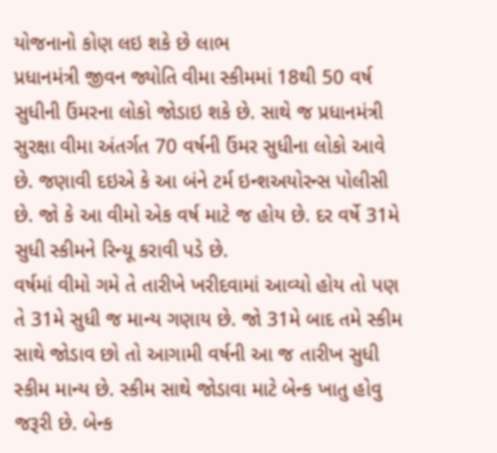યોજનાનો કોણ લઇ શકે છે લાભ
પ્રધાનમંત્રી જીવન જ્યોતિ વીમા સ્કીમમાં 18થી 50 વર્ષ સુધીની ઉંમરના લોકો જોડાઇ શકે છે. સાથે જ પ્રધાનમંત્રી સુરક્ષા વીમા અંતર્ગત 70 વર્ષની ઉંમર સુધીના લોકો આવે છે. જણાવી દઇએ કે આ બંને ટર્મ ઇન્શઅયોરન્સ પોલીસી છે. જો કે આ વીમો એક વર્ષ માટે જ હોય છે. દર વર્ષે 31મે સુધી સ્કીમને રિન્યૂ કરાવી પડે છે.
વર્ષમાં વીમો ગમે તે તારીખે ખરીદવામાં આવ્યો હોય તો પણ તે 31મે સુધી જ માન્ય ગણાય છે. જો 31મે બાદ તમે સ્કીમ સાથે જોડાવ છો તો આગામી વર્ષની આ જ તારીખ સુધી સ્કીમ માન્ય છે. સ્કીમ સાથે જોડાવા માટે બેન્ક ખાતુ હોવુ જરૂરી છે. બેન્ક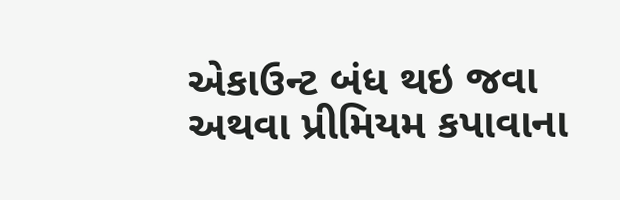એકાઉન્ટ બંધ થઇ જવા અથવા પ્રીમિયમ કપાવાના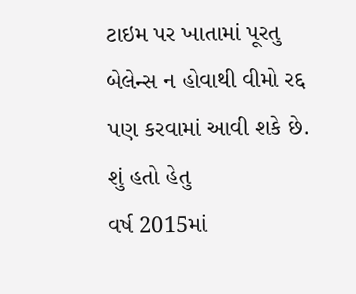ટાઇમ પર ખાતામાં પૂરતુ બેલેન્સ ન હોવાથી વીમો રદ્દ પણ કરવામાં આવી શકે છે.
શું હતો હેતુ
વર્ષ 2015માં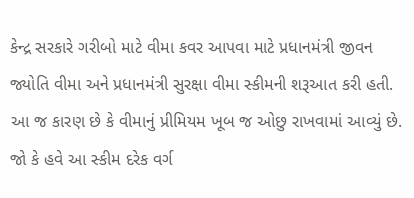કેન્દ્ર સરકારે ગરીબો માટે વીમા કવર આપવા માટે પ્રધાનમંત્રી જીવન જ્યોતિ વીમા અને પ્રધાનમંત્રી સુરક્ષા વીમા સ્કીમની શરૂઆત કરી હતી. આ જ કારણ છે કે વીમાનું પ્રીમિયમ ખૂબ જ ઓછુ રાખવામાં આવ્યું છે. જો કે હવે આ સ્કીમ દરેક વર્ગ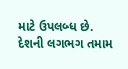માટે ઉપલબ્ધ છે. દેશની લગભગ તમામ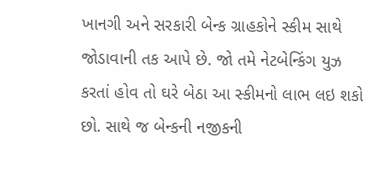ખાનગી અને સરકારી બેન્ક ગ્રાહકોને સ્કીમ સાથે જોડાવાની તક આપે છે. જો તમે નેટબેન્કિંગ યુઝ કરતાં હોવ તો ઘરે બેઠા આ સ્કીમનો લાભ લઇ શકો છો. સાથે જ બેન્કની નજીકની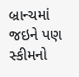બ્રાન્ચમાં જઇને પણ સ્કીમનો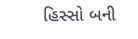હિસ્સો બની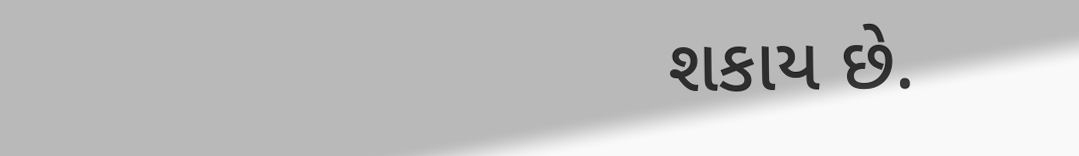શકાય છે.